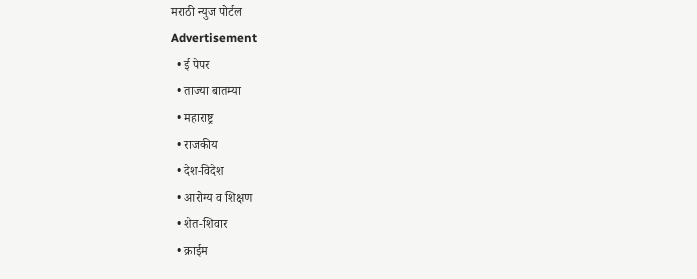मराठी न्युज पोर्टल
Advertisement
  • ई पेपर
  • ताज्या बातम्या
  • महाराष्ट्र
  • राजकीय
  • देश-विदेश
  • आरोग्य व शिक्षण
  • शेत-शिवार
  • क्राईम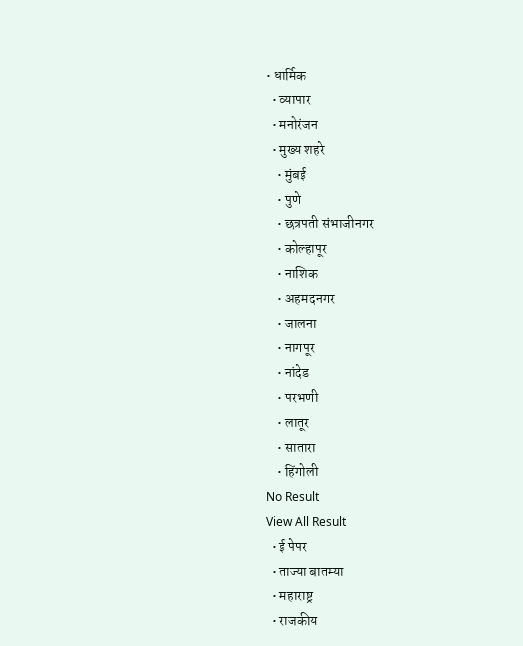• धार्मिक
  • व्यापार
  • मनोरंजन
  • मुख्य शहरे
    • मुंबई
    • पुणे
    • छत्रपती संभाजीनगर
    • कोल्हापूर
    • नाशिक
    • अहमदनगर
    • जालना
    • नागपूर
    • नांदेड
    • परभणी
    • लातूर
    • सातारा
    • हिंगोली
No Result
View All Result
  • ई पेपर
  • ताज्या बातम्या
  • महाराष्ट्र
  • राजकीय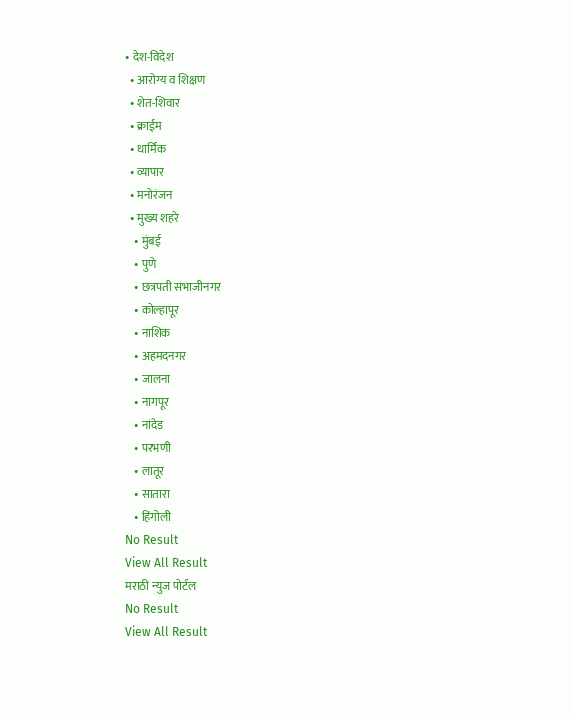• देश-विदेश
  • आरोग्य व शिक्षण
  • शेत-शिवार
  • क्राईम
  • धार्मिक
  • व्यापार
  • मनोरंजन
  • मुख्य शहरे
    • मुंबई
    • पुणे
    • छत्रपती संभाजीनगर
    • कोल्हापूर
    • नाशिक
    • अहमदनगर
    • जालना
    • नागपूर
    • नांदेड
    • परभणी
    • लातूर
    • सातारा
    • हिंगोली
No Result
View All Result
मराठी न्युज पोर्टल
No Result
View All Result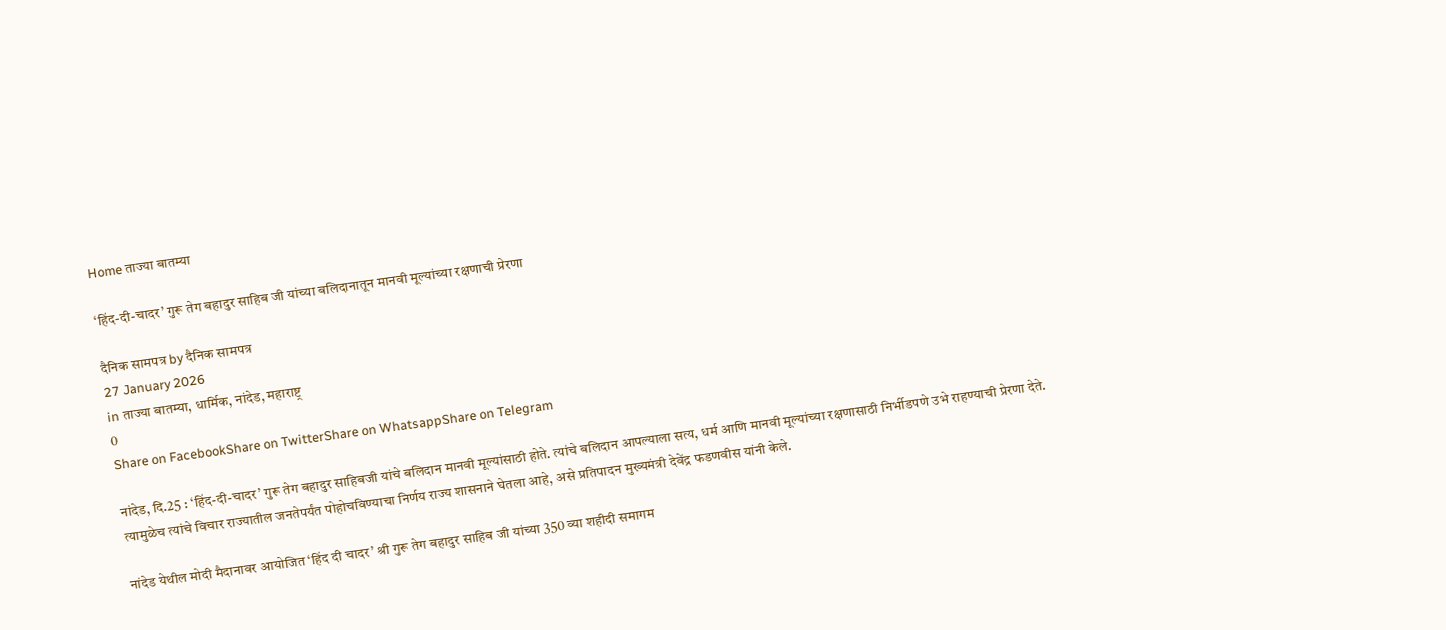Home ताज्या बातम्या

‘हिंद-दी-चादर’ गुरू तेग बहादुर साहिब जी यांच्या बलिदानातून मानवी मूल्यांच्या रक्षणाची प्रेरणा

दैनिक सामपत्र by दैनिक सामपत्र
27 January 2026
in ताज्या बातम्या, धार्मिक, नांदेड, महाराष्ट्र
0
Share on FacebookShare on TwitterShare on WhatsappShare on Telegram

नांदेड, दि.25 : ‘हिंद-दी-चादर’ गुरू तेग बहादुर साहिबजी यांचे बलिदान मानवी मूल्यांसाठी होते. त्यांचे बलिदान आपल्याला सत्य, धर्म आणि मानवी मूल्यांच्या रक्षणासाठी निर्भीडपणे उभे राहण्याची प्रेरणा देते. त्यामुळेच त्यांचे विचार राज्यातील जनतेपर्यंत पोहोचविण्याचा निर्णय राज्य शासनाने घेतला आहे, असे प्रतिपादन मुख्यमंत्री देवेंद्र फडणवीस यांनी केले.

नांदेड येथील मोदी मैदानावर आयोजित ‘हिंद दी चादर’ श्री गुरू तेग बहादुर साहिब जी यांच्या 350 व्या शहीदी समागम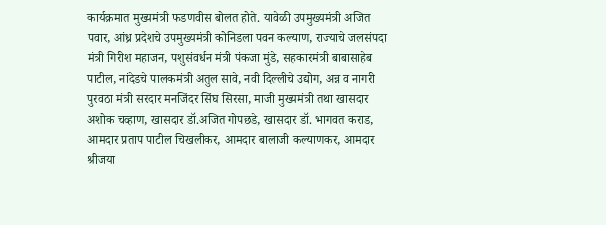कार्यक्रमात मुख्यमंत्री फडणवीस बोलत होते. यावेळी उपमुख्यमंत्री अजित पवार, आंध्र प्रदेशचे उपमुख्यमंत्री कोनिडला पवन कल्याण, राज्याचे जलसंपदा मंत्री गिरीश महाजन, पशुसंवर्धन मंत्री पंकजा मुंडे, सहकारमंत्री बाबासाहेब पाटील, नांदेडचे पालकमंत्री अतुल सावे, नवी दिल्लीचे उद्योग, अन्न व नागरी पुरवठा मंत्री सरदार मनजिंदर सिंघ सिरसा, माजी मुख्यमंत्री तथा खासदार अशोक चव्हाण, खासदार डॉ.अजित गोपछडे, खासदार डॉ. भागवत कराड, आमदार प्रताप पाटील चिखलीकर, आमदार बालाजी कल्याणकर, आमदार श्रीजया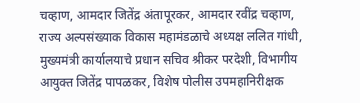चव्हाण, आमदार जितेंद्र अंतापूरकर, आमदार रवींद्र चव्हाण, राज्य अल्पसंख्याक विकास महामंडळाचे अध्यक्ष ललित गांधी, मुख्यमंत्री कार्यालयाचे प्रधान सचिव श्रीकर परदेशी, विभागीय आयुक्त जितेंद्र पापळकर, विशेष पोलीस उपमहानिरीक्षक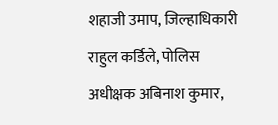शहाजी उमाप, जिल्हाधिकारी राहुल कर्डिले, पोलिस अधीक्षक अबिनाश कुमार,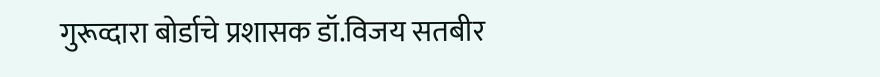गुरूव्दारा बोर्डाचे प्रशासक डॉ.विजय सतबीर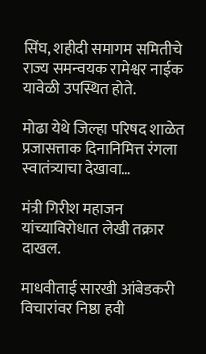सिंघ, शहीदी समागम समितीचे राज्य समन्वयक रामेश्वर नाईक यावेळी उपस्थित होते.

मोढा येथे जिल्हा परिषद शाळेत प्रजासत्ताक दिनानिमित्त रंगला स्वातंत्र्याचा देखावा…

मंत्री गिरीश महाजन यांच्याविरोधात लेखी तक्रार दाखल.

माधवीताई सारखी आंबेडकरी विचारांवर निष्ठा हवी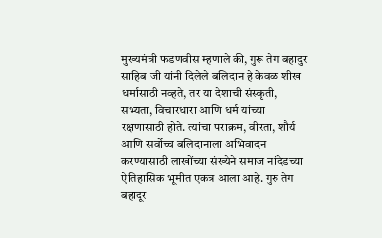मुख्यमंत्री फडणवीस म्हणाले की, गुरू तेग बहादुर साहिब जी यांनी दिलेले बलिदान हे केवळ शीख धर्मासाठी नव्हते, तर या देशाची संस्कृती, सभ्यता, विचारधारा आणि धर्म यांच्या रक्षणासाठी होते. त्यांचा पराक्रम, वीरता, शौर्य आणि सर्वोच्च बलिदानाला अभिवादन करण्यासाठी लाखोंच्या संख्येने समाज नांदेडच्या ऐतिहासिक भूमीत एकत्र आला आहे. गुरु तेग बहादूर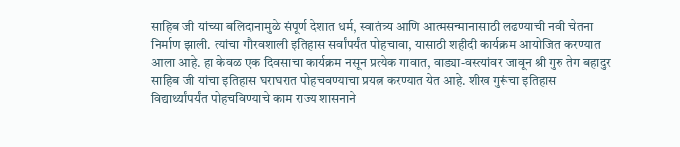साहिब जी यांच्या बलिदानामुळे संपूर्ण देशात धर्म, स्वातंत्र्य आणि आत्मसन्मानासाठी लढण्याची नवी चेतना निर्माण झाली. त्यांचा गौरवशाली इतिहास सर्वांपर्यंत पोहचावा, यासाठी शहीदी कार्यक्रम आयोजित करण्यात आला आहे. हा केवळ एक दिवसाचा कार्यक्रम नसून प्रत्येक गावात, वाड्या-वस्त्यांवर जावून श्री गुरु तेग बहादुर साहिब जी यांचा इतिहास घराघरात पोहचवण्याचा प्रयत्न करण्यात येत आहे. शीख गुरूंचा इतिहास विद्यार्थ्यांपर्यंत पोहचविण्याचे काम राज्य शासनाने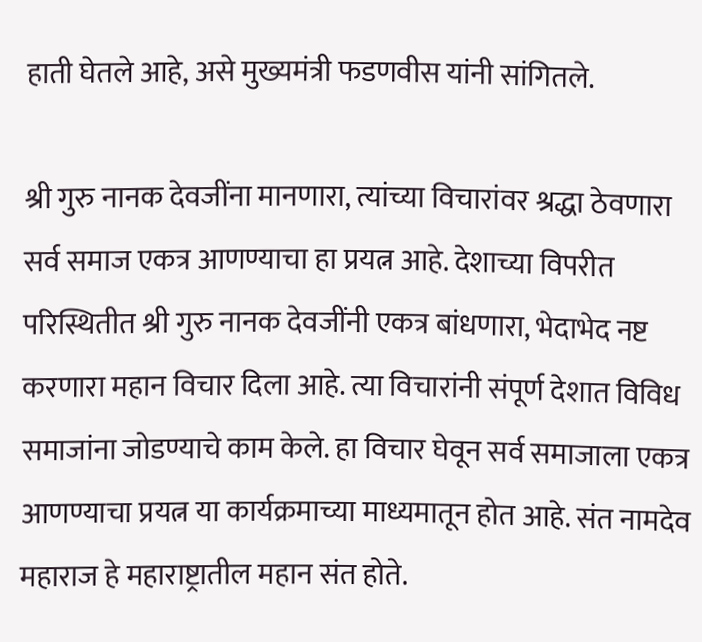हाती घेतले आहे, असे मुख्यमंत्री फडणवीस यांनी सांगितले.

श्री गुरु नानक देवजींना मानणारा, त्यांच्या विचारांवर श्रद्धा ठेवणारा सर्व समाज एकत्र आणण्याचा हा प्रयत्न आहे. देशाच्या विपरीत परिस्थितीत श्री गुरु नानक देवजींनी एकत्र बांधणारा, भेदाभेद नष्ट करणारा महान विचार दिला आहे. त्या विचारांनी संपूर्ण देशात विविध समाजांना जोडण्याचे काम केले. हा विचार घेवून सर्व समाजाला एकत्र आणण्याचा प्रयत्न या कार्यक्रमाच्या माध्यमातून होत आहे. संत नामदेव महाराज हे महाराष्ट्रातील महान संत होते.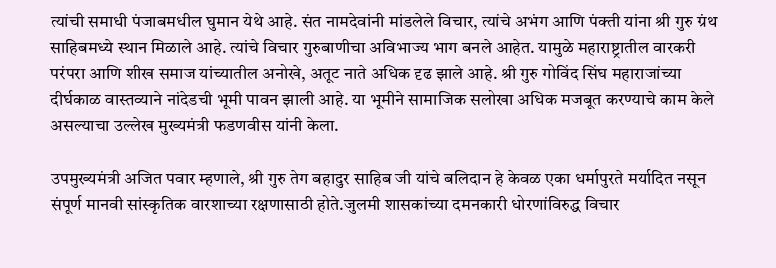त्यांची समाधी पंजाबमधील घुमान येथे आहे. संत नामदेवांनी मांडलेले विचार, त्यांचे अभंग आणि पंक्ती यांना श्री गुरु ग्रंथ साहिबमध्ये स्थान मिळाले आहे. त्यांचे विचार गुरुबाणीचा अविभाज्य भाग बनले आहेत. यामुळे महाराष्ट्रातील वारकरी परंपरा आणि शीख समाज यांच्यातील अनोखे, अतूट नाते अधिक दृढ झाले आहे. श्री गुरु गोविंद सिंघ महाराजांच्या दीर्घकाळ वास्तव्याने नांदेडची भूमी पावन झाली आहे. या भूमीने सामाजिक सलोखा अधिक मजबूत करण्याचे काम केले असल्याचा उल्लेख मुख्यमंत्री फडणवीस यांनी केला.

उपमुख्यमंत्री अजित पवार म्हणाले, श्री गुरु तेग बहादुर साहिब जी यांचे बलिदान हे केवळ एका धर्मापुरते मर्यादित नसून संपूर्ण मानवी सांस्कृतिक वारशाच्या रक्षणासाठी होते.जुलमी शासकांच्या दमनकारी धोरणांविरुद्ध विचार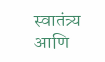स्वातंत्र्य आणि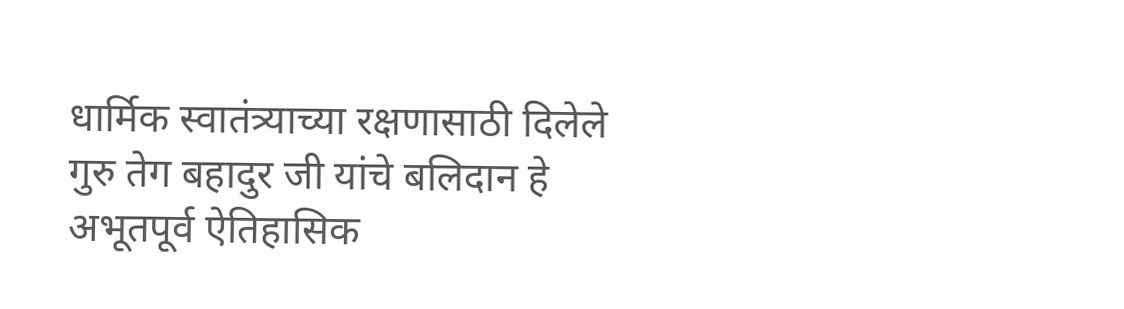धार्मिक स्वातंत्र्याच्या रक्षणासाठी दिलेले गुरु तेग बहादुर जी यांचे बलिदान हे अभूतपूर्व ऐतिहासिक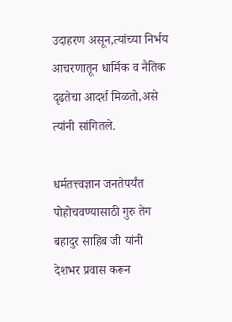उदाहरण असून,त्यांच्या निर्भय आचरणातून धार्मिक व नैतिक दृढतेचा आदर्श मिळतो,असे त्यांनी सांगितले.

धर्मतत्त्वज्ञान जनतेपर्यंत पोहोचवण्यासाठी गुरु तेग बहादुर साहिब जी यांनी देशभर प्रवास करून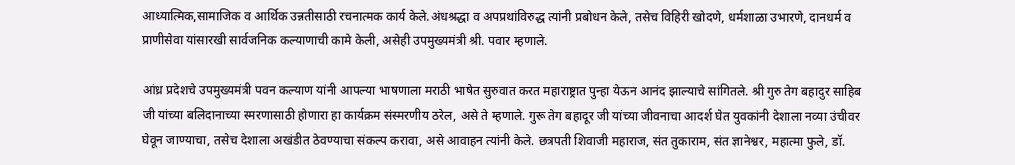आध्यात्मिक,सामाजिक व आर्थिक उन्नतीसाठी रचनात्मक कार्य केले.अंधश्रद्धा व अपप्रथांविरुद्ध त्यांनी प्रबोधन केले, तसेच विहिरी खोदणे, धर्मशाळा उभारणे, दानधर्म व प्राणीसेवा यांसारखी सार्वजनिक कल्याणाची कामे केली, असेही उपमुख्यमंत्री श्री. पवार म्हणाले.

आंध्र प्रदेशचे उपमुख्यमंत्री पवन कल्याण यांनी आपल्या भाषणाला मराठी भाषेत सुरुवात करत महाराष्ट्रात पुन्हा येऊन आनंद झाल्याचे सांगितले. श्री गुरु तेग बहादुर साहिब जी यांच्या बलिदानाच्या स्मरणासाठी होणारा हा कार्यक्रम संस्मरणीय ठरेल, असे ते म्हणाले. गुरू तेग बहादूर जी यांच्या जीवनाचा आदर्श घेत युवकांनी देशाला नव्या उंचीवर घेवून जाण्याचा, तसेच देशाला अखंडीत ठेवण्याचा संकल्प करावा, असे आवाहन त्यांनी केले. छत्रपती शिवाजी महाराज, संत तुकाराम, संत ज्ञानेश्वर, महात्मा फुले, डॉ.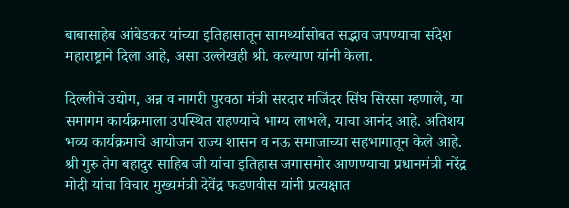बाबासाहेब आंबेडकर यांच्या इतिहासातून सामर्थ्यासोबत सद्भाव जपण्याचा संदेश महाराष्ट्राने दिला आहे, असा उल्लेखही श्री. कल्याण यांनी केला.

दिल्लीचे उद्योग, अन्न व नागरी पुरवठा मंत्री सरदार मजिंदर सिंघ सिरसा म्हणाले, या समागम कार्यक्रमाला उपस्थित राहण्याचे भाग्य लाभले, याचा आनंद आहे. अतिशय भव्य कार्यक्रमाचे आयोजन राज्य शासन व नऊ समाजाच्या सहभागातून केले आहे. श्री गुरु तेग बहादुर साहिब जी यांचा इतिहास जगासमोर आणण्याचा प्रधानमंत्री नरेंद्र मोदी यांचा विचार मुख्यमंत्री देवेंद्र फडणवीस यांनी प्रत्यक्षात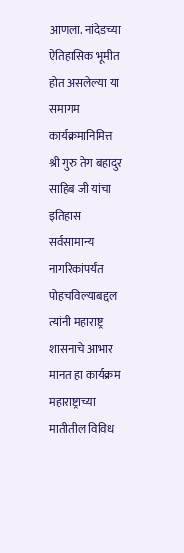आणला. नांदेडच्या ऐतिहासिक भूमीत होत असलेल्या या समागम कार्यक्रमानिमित्त श्री गुरु तेग बहादुर साहिब जी यांचा इतिहास सर्वसामान्य नागरिकांपर्यंत पोहचविल्याबद्दल त्यांनी महाराष्ट्र शासनाचे आभार मानत हा कार्यक्रम महाराष्ट्राच्या मातीतील विविध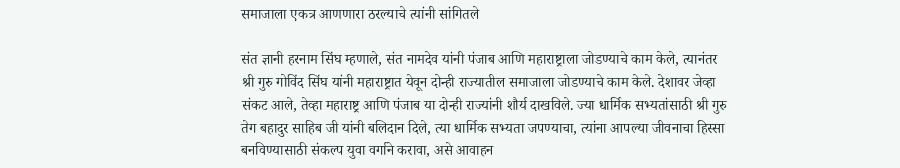समाजाला एकत्र आणणारा ठरल्याचे त्यांनी सांगितले

संत ज्ञानी हरनाम सिंघ म्हणाले, संत नामदेव यांनी पंजाब आणि महाराष्ट्राला जोडण्याचे काम केले, त्यानंतर श्री गुरु गोविंद सिंघ यांनी महाराष्ट्रात येवून दोन्ही राज्यातील समाजाला जोडण्याचे काम केले. देशावर जेव्हा संकट आले, तेव्हा महाराष्ट्र आणि पंजाब या दोन्ही राज्यांनी शौर्य दाखविले. ज्या धार्मिक सभ्यतांसाठी श्री गुरु तेग बहादुर साहिब जी यांनी बलिदान दिले, त्या धार्मिक सभ्यता जपण्याचा, त्यांना आपल्या जीवनाचा हिस्सा बनविण्यासाठी संकल्प युवा वर्गाने करावा, असे आवाहन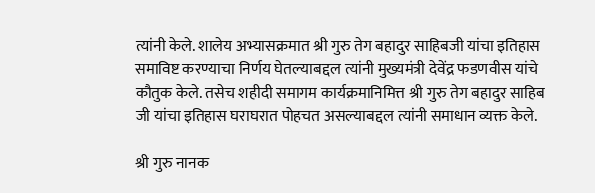त्यांनी केले. शालेय अभ्यासक्रमात श्री गुरु तेग बहादुर साहिबजी यांचा इतिहास समाविष्ट करण्याचा निर्णय घेतल्याबद्दल त्यांनी मुख्यमंत्री देवेंद्र फडणवीस यांचे कौतुक केले. तसेच शहीदी समागम कार्यक्रमानिमित्त श्री गुरु तेग बहादुर साहिब जी यांचा इतिहास घराघरात पोहचत असल्याबद्दल त्यांनी समाधान व्यक्त केले.

श्री गुरु नानक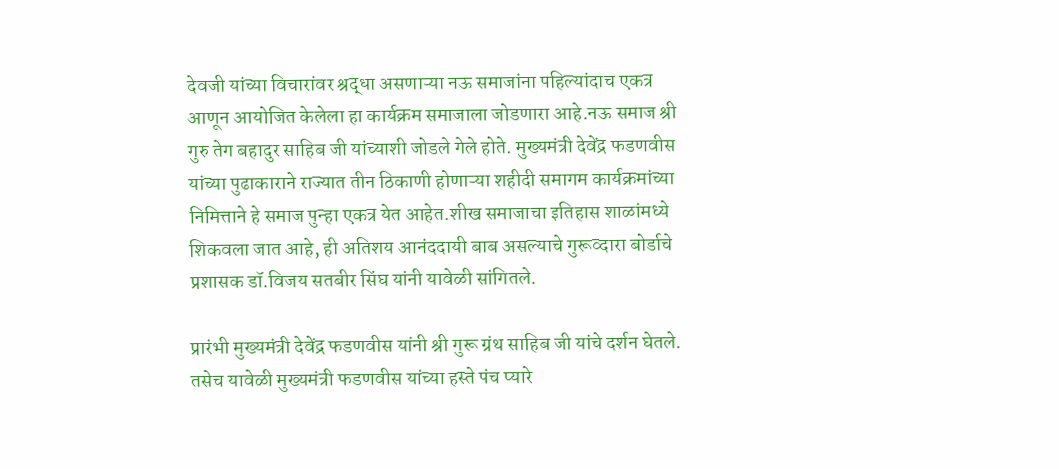देवजी यांच्या विचारांवर श्रद्धा असणाऱ्या नऊ समाजांना पहिल्यांदाच एकत्र आणून आयोजित केलेला हा कार्यक्रम समाजाला जोडणारा आहे.नऊ समाज श्री गुरु तेग बहादुर साहिब जी यांच्याशी जोडले गेले होते. मुख्यमंत्री देवेंद्र फडणवीस यांच्या पुढाकाराने राज्यात तीन ठिकाणी होणाऱ्या शहीदी समागम कार्यक्रमांच्या निमित्ताने हे समाज पुन्हा एकत्र येत आहेत.शीख समाजाचा इतिहास शाळांमध्ये शिकवला जात आहे, ही अतिशय आनंददायी बाब असल्याचे गुरूव्दारा बोर्डाचे प्रशासक डॉ.विजय सतबीर सिंघ यांनी यावेळी सांगितले.

प्रारंभी मुख्यमंत्री देवेंद्र फडणवीस यांनी श्री गुरू ग्रंथ साहिब जी यांचे दर्शन घेतले. तसेच यावेळी मुख्यमंत्री फडणवीस यांच्या हस्ते पंच प्यारे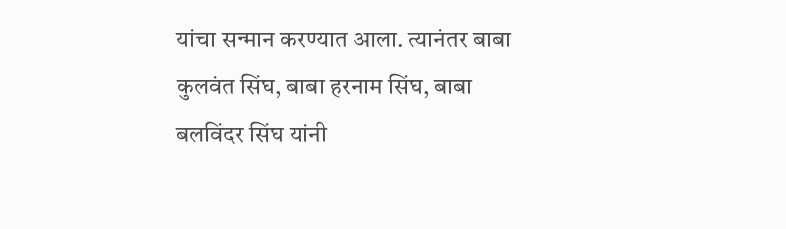यांचा सन्मान करण्यात आला. त्यानंतर बाबा कुलवंत सिंघ, बाबा हरनाम सिंघ, बाबा बलविंदर सिंघ यांनी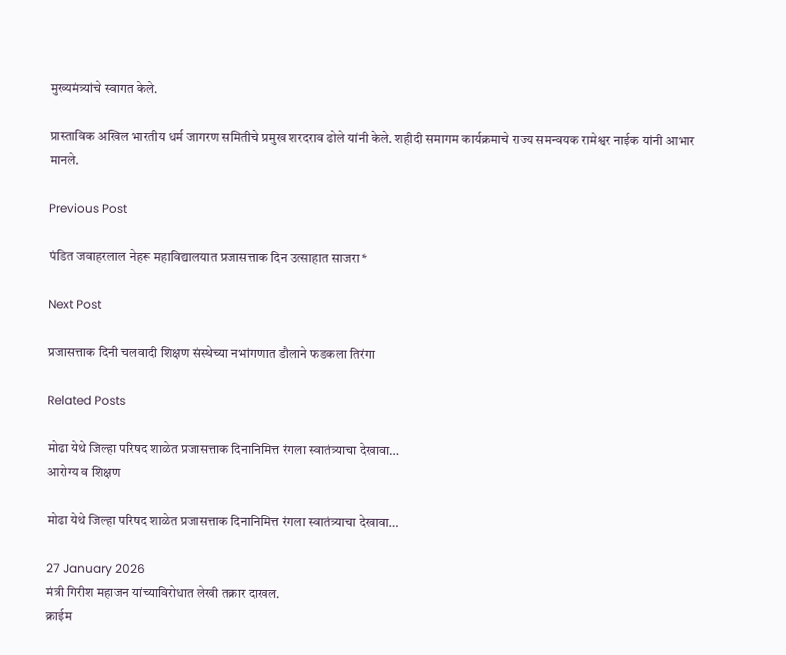मुख्यमंत्र्यांचे स्वागत केले.

प्रास्ताविक अखिल भारतीय धर्म जागरण समितीचे प्रमुख शरदराव ढोले यांनी केले. शहीदी समागम कार्यक्रमाचे राज्य समन्वयक रामेश्वर नाईक यांनी आभार मानले.

Previous Post

पंडित जवाहरलाल नेहरू महाविद्यालयात प्रजासत्ताक दिन उत्साहात साजरा*

Next Post

प्रजासत्ताक दिनी चलवादी शिक्षण संस्थेच्या नभांगणात डौलाने फडकला तिरंगा

Related Posts

मोढा येथे जिल्हा परिषद शाळेत प्रजासत्ताक दिनानिमित्त रंगला स्वातंत्र्याचा देखावा…
आरोग्य व शिक्षण

मोढा येथे जिल्हा परिषद शाळेत प्रजासत्ताक दिनानिमित्त रंगला स्वातंत्र्याचा देखावा…

27 January 2026
मंत्री गिरीश महाजन यांच्याविरोधात लेखी तक्रार दाखल.
क्राईम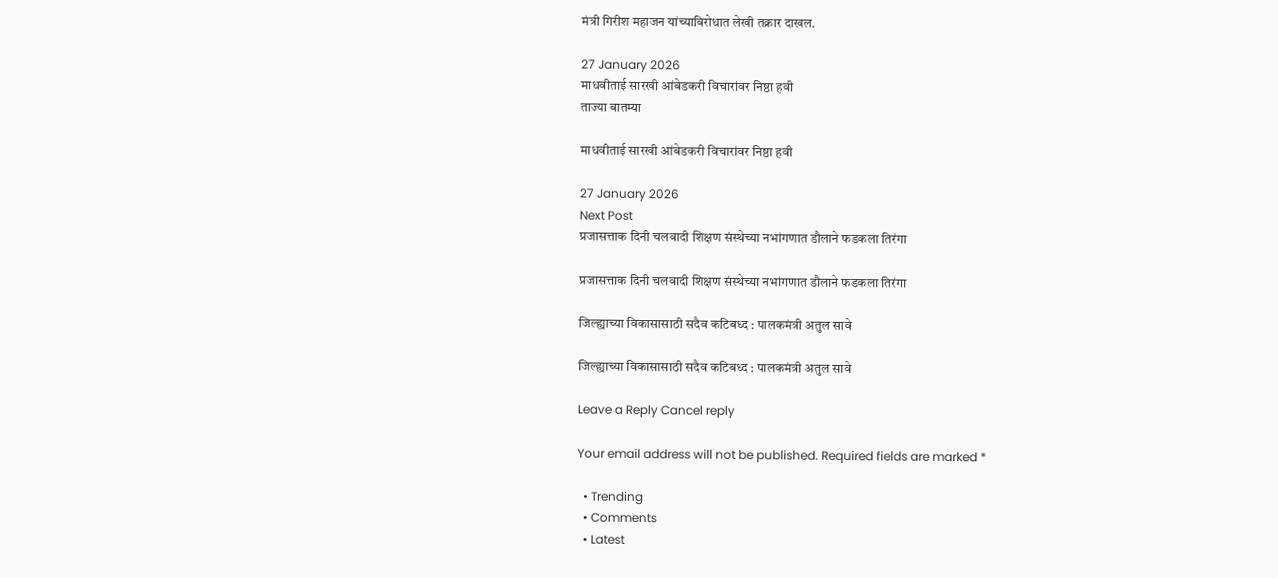मंत्री गिरीश महाजन यांच्याविरोधात लेखी तक्रार दाखल.

27 January 2026
माधवीताई सारखी आंबेडकरी विचारांवर निष्ठा हवी
ताज्या बातम्या

माधवीताई सारखी आंबेडकरी विचारांवर निष्ठा हवी

27 January 2026
Next Post
प्रजासत्ताक दिनी चलवादी शिक्षण संस्थेच्या नभांगणात डौलाने फडकला तिरंगा

प्रजासत्ताक दिनी चलवादी शिक्षण संस्थेच्या नभांगणात डौलाने फडकला तिरंगा

जिल्ह्याच्या विकासासाठी सदैव कटिबध्द : पालकमंत्री अतुल सावे

जिल्ह्याच्या विकासासाठी सदैव कटिबध्द : पालकमंत्री अतुल सावे

Leave a Reply Cancel reply

Your email address will not be published. Required fields are marked *

  • Trending
  • Comments
  • Latest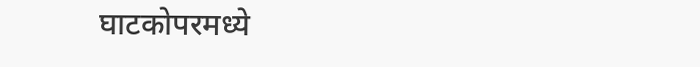घाटकोपरमध्ये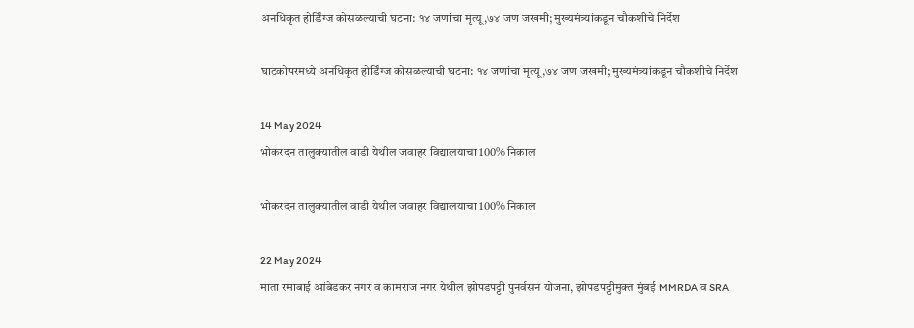अनधिकृत होर्डिंग्ज कोसळल्याची घटना: १४ जणांचा मृत्यू,७४ जण जखमी; मुख्यमंत्र्यांकडून चौकशीचे निर्देश

घाटकोपरमध्ये अनधिकृत होर्डिंग्ज कोसळल्याची घटना: १४ जणांचा मृत्यू,७४ जण जखमी; मुख्यमंत्र्यांकडून चौकशीचे निर्देश

14 May 2024
भोकरदन तालुक्यातील वाडी येथील जवाहर विद्यालयाचा 100% निकाल

भोकरदन तालुक्यातील वाडी येथील जवाहर विद्यालयाचा 100% निकाल

22 May 2024
माता रमाबाई आंबेडकर नगर व कामराज नगर येथील झोपडपट्टी पुनर्वसन योजना, झोपडपट्टीमुक्त मुंबई MMRDA व SRA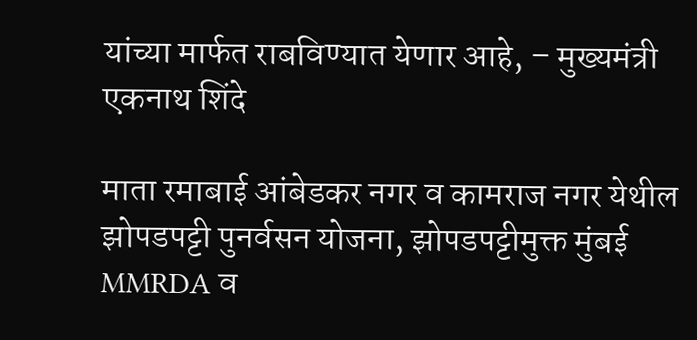यांच्या मार्फत राबविण्यात येणार आहे, – मुख्यमंत्री एकनाथ शिंदे

माता रमाबाई आंबेडकर नगर व कामराज नगर येथील झोपडपट्टी पुनर्वसन योजना, झोपडपट्टीमुक्त मुंबई MMRDA व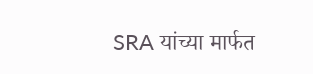SRA यांच्या मार्फत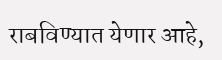राबविण्यात येणार आहे,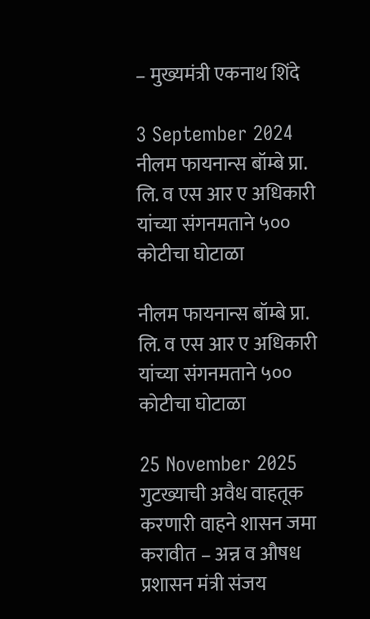– मुख्यमंत्री एकनाथ शिंदे

3 September 2024
नीलम फायनान्स बॉम्बे प्रा. लि. व एस आर ए अधिकारी यांच्या संगनमताने ५०० कोटीचा घोटाळा

नीलम फायनान्स बॉम्बे प्रा. लि. व एस आर ए अधिकारी यांच्या संगनमताने ५०० कोटीचा घोटाळा

25 November 2025
गुटख्याची अवैध वाहतूक करणारी वाहने शासन जमा करावीत – अन्न व औषध प्रशासन मंत्री संजय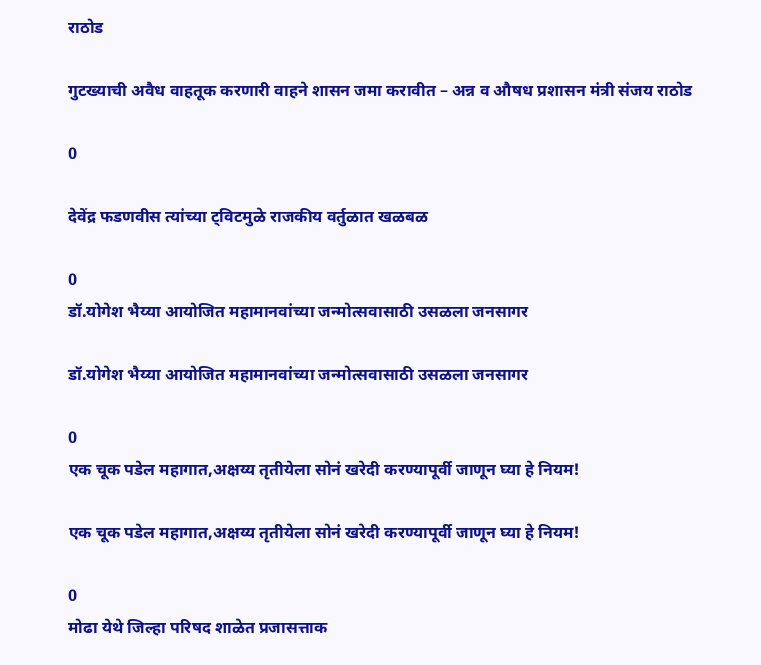राठोड

गुटख्याची अवैध वाहतूक करणारी वाहने शासन जमा करावीत – अन्न व औषध प्रशासन मंत्री संजय राठोड

0

देवेंद्र फडणवीस त्यांच्या ट्विटमुळे राजकीय वर्तुळात खळबळ

0
डॉ.योगेश भैय्या आयोजित महामानवांच्या जन्मोत्सवासाठी उसळला जनसागर

डॉ.योगेश भैय्या आयोजित महामानवांच्या जन्मोत्सवासाठी उसळला जनसागर

0
एक चूक पडेल महागात,अक्षय्य तृतीयेला सोनं खरेदी करण्यापूर्वी जाणून घ्या हे नियम!

एक चूक पडेल महागात,अक्षय्य तृतीयेला सोनं खरेदी करण्यापूर्वी जाणून घ्या हे नियम!

0
मोढा येथे जिल्हा परिषद शाळेत प्रजासत्ताक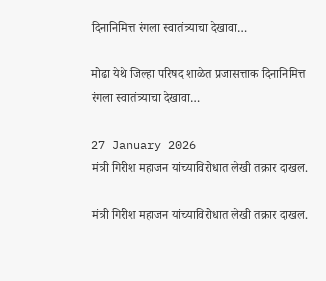दिनानिमित्त रंगला स्वातंत्र्याचा देखावा…

मोढा येथे जिल्हा परिषद शाळेत प्रजासत्ताक दिनानिमित्त रंगला स्वातंत्र्याचा देखावा…

27 January 2026
मंत्री गिरीश महाजन यांच्याविरोधात लेखी तक्रार दाखल.

मंत्री गिरीश महाजन यांच्याविरोधात लेखी तक्रार दाखल.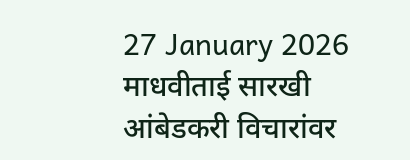27 January 2026
माधवीताई सारखी आंबेडकरी विचारांवर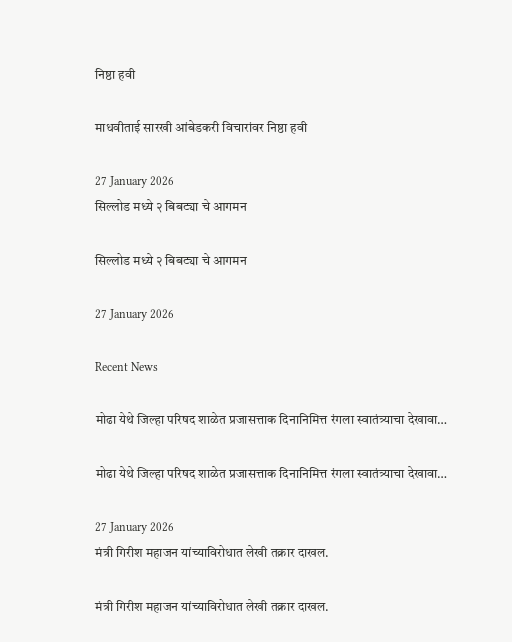निष्ठा हवी

माधवीताई सारखी आंबेडकरी विचारांवर निष्ठा हवी

27 January 2026
सिल्लोड मध्ये २ बिबट्या चे आगमन

सिल्लोड मध्ये २ बिबट्या चे आगमन

27 January 2026

Recent News

मोढा येथे जिल्हा परिषद शाळेत प्रजासत्ताक दिनानिमित्त रंगला स्वातंत्र्याचा देखावा…

मोढा येथे जिल्हा परिषद शाळेत प्रजासत्ताक दिनानिमित्त रंगला स्वातंत्र्याचा देखावा…

27 January 2026
मंत्री गिरीश महाजन यांच्याविरोधात लेखी तक्रार दाखल.

मंत्री गिरीश महाजन यांच्याविरोधात लेखी तक्रार दाखल.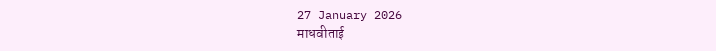27 January 2026
माधवीताई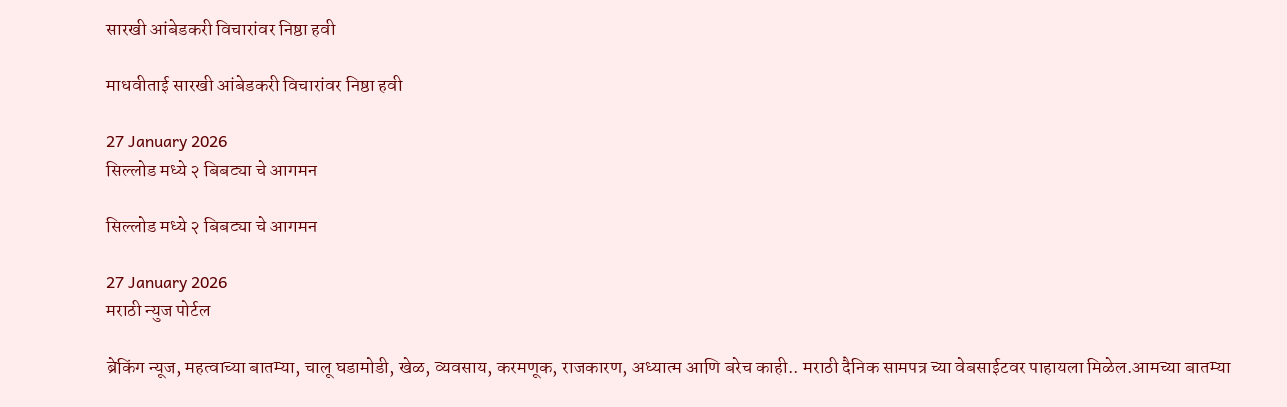सारखी आंबेडकरी विचारांवर निष्ठा हवी

माधवीताई सारखी आंबेडकरी विचारांवर निष्ठा हवी

27 January 2026
सिल्लोड मध्ये २ बिबट्या चे आगमन

सिल्लोड मध्ये २ बिबट्या चे आगमन

27 January 2026
मराठी न्युज पोर्टल

ब्रेकिंग न्यूज, महत्वाच्या बातम्या, चालू घडामोडी, खेळ, व्यवसाय, करमणूक, राजकारण, अध्यात्म आणि बरेच काही.. मराठी दैनिक सामपत्र च्या वेबसाईटवर पाहायला मिळेल.आमच्या बातम्या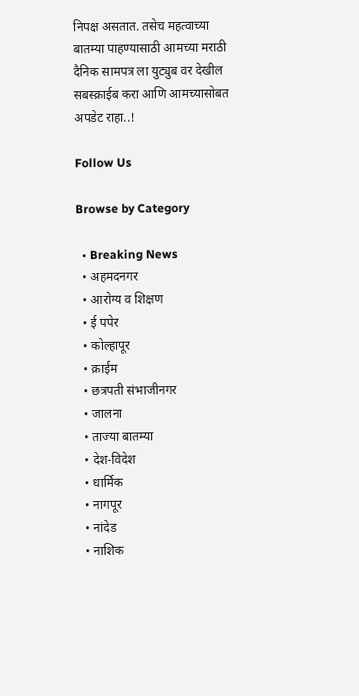निपक्ष असतात. तसेच महत्वाच्या बातम्या पाहण्यासाठी आमच्या मराठी दैनिक सामपत्र ला युट्युब वर देखील सबस्क्राईब करा आणि आमच्यासोबत अपडेट राहा..!

Follow Us

Browse by Category

  • Breaking News
  • अहमदनगर
  • आरोग्य व शिक्षण
  • ई पपेर
  • कोल्हापूर
  • क्राईम
  • छत्रपती संभाजीनगर
  • जालना
  • ताज्या बातम्या
  • देश-विदेश
  • धार्मिक
  • नागपूर
  • नांदेड
  • नाशिक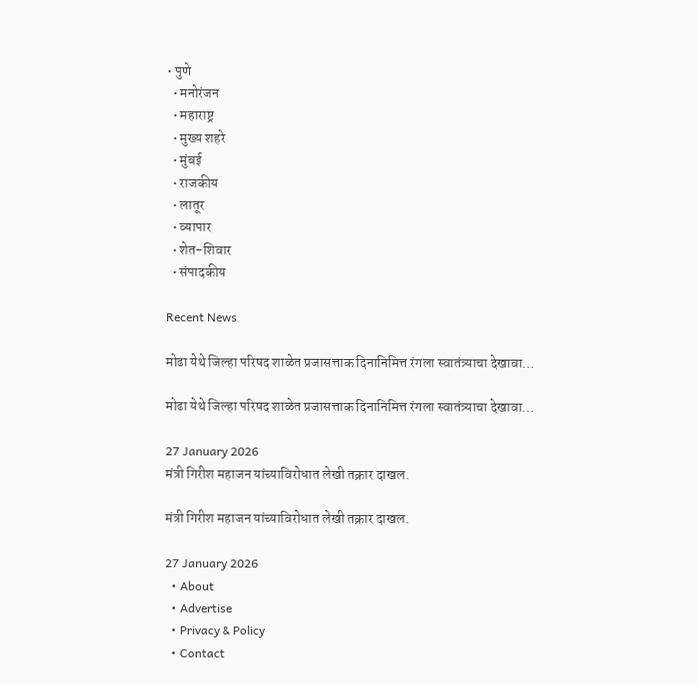• पुणे
  • मनोरंजन
  • महाराष्ट्र
  • मुख्य शहरे
  • मुंबई
  • राजकीय
  • लातूर
  • व्यापार
  • शेत-शिवार
  • संपादकीय

Recent News

मोढा येथे जिल्हा परिषद शाळेत प्रजासत्ताक दिनानिमित्त रंगला स्वातंत्र्याचा देखावा…

मोढा येथे जिल्हा परिषद शाळेत प्रजासत्ताक दिनानिमित्त रंगला स्वातंत्र्याचा देखावा…

27 January 2026
मंत्री गिरीश महाजन यांच्याविरोधात लेखी तक्रार दाखल.

मंत्री गिरीश महाजन यांच्याविरोधात लेखी तक्रार दाखल.

27 January 2026
  • About
  • Advertise
  • Privacy & Policy
  • Contact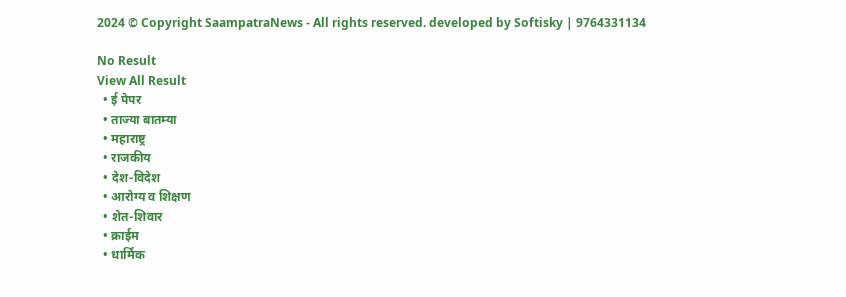2024 © Copyright SaampatraNews - All rights reserved. developed by Softisky | 9764331134

No Result
View All Result
  • ई पेपर
  • ताज्या बातम्या
  • महाराष्ट्र
  • राजकीय
  • देश-विदेश
  • आरोग्य व शिक्षण
  • शेत-शिवार
  • क्राईम
  • धार्मिक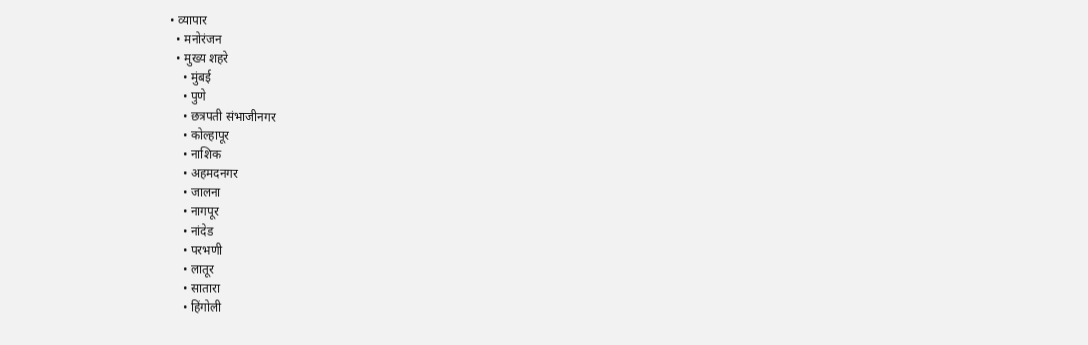• व्यापार
  • मनोरंजन
  • मुख्य शहरे
    • मुंबई
    • पुणे
    • छत्रपती संभाजीनगर
    • कोल्हापूर
    • नाशिक
    • अहमदनगर
    • जालना
    • नागपूर
    • नांदेड
    • परभणी
    • लातूर
    • सातारा
    • हिंगोली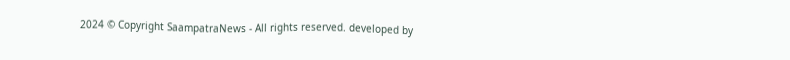2024 © Copyright SaampatraNews - All rights reserved. developed by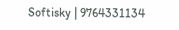Softisky | 9764331134